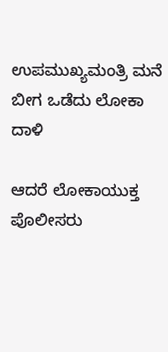ಉಪಮುಖ್ಯಮಂತ್ರಿ ಮನೆ ಬೀಗ ಒಡೆದು ಲೋಕಾ ದಾಳಿ

ಆದರೆ ಲೋಕಾಯುಕ್ತ ಪೊಲೀಸರು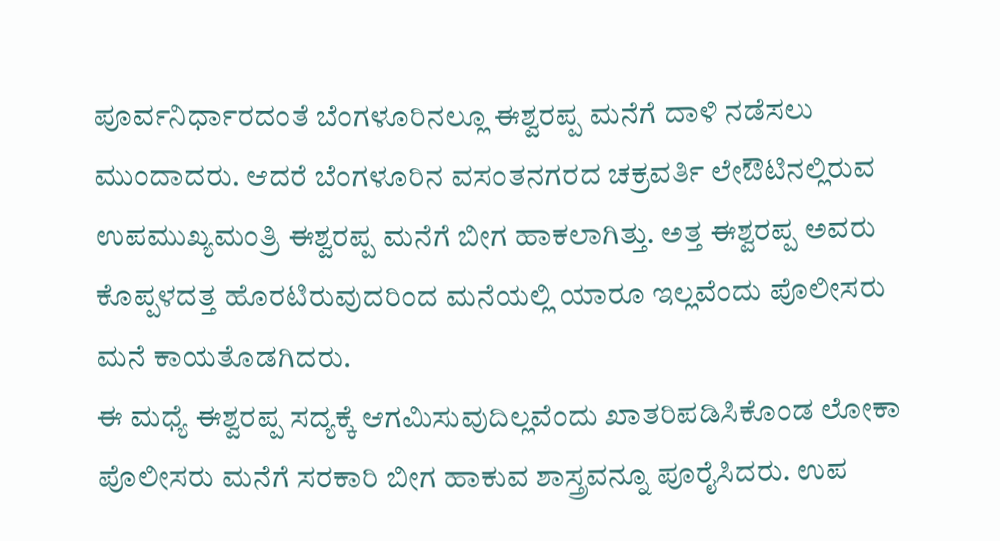ಪೂರ್ವನಿರ್ಧಾರದಂತೆ ಬೆಂಗಳೂರಿನಲ್ಲೂ ಈಶ್ವರಪ್ಪ ಮನೆಗೆ ದಾಳಿ ನಡೆಸಲು ಮುಂದಾದರು. ಆದರೆ ಬೆಂಗಳೂರಿನ ವಸಂತನಗರದ ಚಕ್ರವರ್ತಿ ಲೇಔಟಿನಲ್ಲಿರುವ ಉಪಮುಖ್ಯಮಂತ್ರಿ ಈಶ್ವರಪ್ಪ ಮನೆಗೆ ಬೀಗ ಹಾಕಲಾಗಿತ್ತು. ಅತ್ತ ಈಶ್ವರಪ್ಪ ಅವರು ಕೊಪ್ಪಳದತ್ತ ಹೊರಟಿರುವುದರಿಂದ ಮನೆಯಲ್ಲಿ ಯಾರೂ ಇಲ್ಲವೆಂದು ಪೊಲೀಸರು ಮನೆ ಕಾಯತೊಡಗಿದರು.
ಈ ಮಧ್ಯೆ ಈಶ್ವರಪ್ಪ ಸದ್ಯಕ್ಕೆ ಆಗಮಿಸುವುದಿಲ್ಲವೆಂದು ಖಾತರಿಪಡಿಸಿಕೊಂಡ ಲೋಕಾ ಪೊಲೀಸರು ಮನೆಗೆ ಸರಕಾರಿ ಬೀಗ ಹಾಕುವ ಶಾಸ್ತ್ರವನ್ನೂ ಪೂರೈಸಿದರು. ಉಪ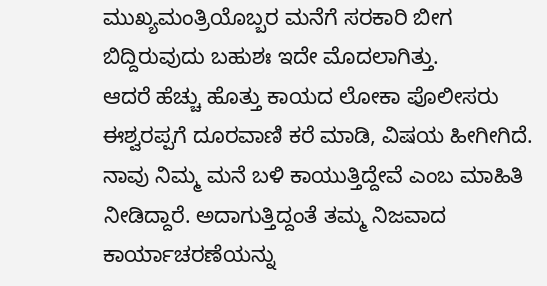ಮುಖ್ಯಮಂತ್ರಿಯೊಬ್ಬರ ಮನೆಗೆ ಸರಕಾರಿ ಬೀಗ ಬಿದ್ದಿರುವುದು ಬಹುಶಃ ಇದೇ ಮೊದಲಾಗಿತ್ತು.
ಆದರೆ ಹೆಚ್ಚು ಹೊತ್ತು ಕಾಯದ ಲೋಕಾ ಪೊಲೀಸರು ಈಶ್ವರಪ್ಪಗೆ ದೂರವಾಣಿ ಕರೆ ಮಾಡಿ, ವಿಷಯ ಹೀಗೀಗಿದೆ. ನಾವು ನಿಮ್ಮ ಮನೆ ಬಳಿ ಕಾಯುತ್ತಿದ್ದೇವೆ ಎಂಬ ಮಾಹಿತಿ ನೀಡಿದ್ದಾರೆ. ಅದಾಗುತ್ತಿದ್ದಂತೆ ತಮ್ಮ ನಿಜವಾದ ಕಾರ್ಯಾಚರಣೆಯನ್ನು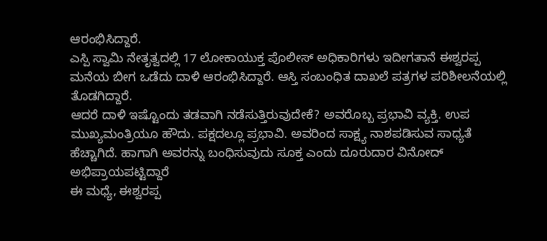ಆರಂಭಿಸಿದ್ದಾರೆ.
ಎಸ್ಪಿ ಸ್ವಾಮಿ ನೇತೃತ್ವದಲ್ಲಿ 17 ಲೋಕಾಯುಕ್ತ ಪೊಲೀಸ್ ಅಧಿಕಾರಿಗಳು ಇದೀಗತಾನೆ ಈಶ್ವರಪ್ಪ ಮನೆಯ ಬೀಗ ಒಡೆದು ದಾಳಿ ಆರಂಭಿಸಿದ್ದಾರೆ. ಆಸ್ತಿ ಸಂಬಂಧಿತ ದಾಖಲೆ ಪತ್ರಗಳ ಪರಿಶೀಲನೆಯಲ್ಲಿ ತೊಡಗಿದ್ದಾರೆ.
ಆದರೆ ದಾಳಿ ಇಷ್ಟೊಂದು ತಡವಾಗಿ ನಡೆಸುತ್ತಿರುವುದೇಕೆ? ಅವರೊಬ್ಬ ಪ್ರಭಾವಿ ವ್ಯಕ್ತಿ. ಉಪ ಮುಖ್ಯಮಂತ್ರಿಯೂ ಹೌದು. ಪಕ್ಷದಲ್ಲೂ ಪ್ರಭಾವಿ. ಅವರಿಂದ ಸಾಕ್ಷ್ಯ ನಾಶಪಡಿಸುವ ಸಾಧ್ಯತೆ ಹೆಚ್ಚಾಗಿದೆ. ಹಾಗಾಗಿ ಅವರನ್ನು ಬಂಧಿಸುವುದು ಸೂಕ್ತ ಎಂದು ದೂರುದಾರ ವಿನೋದ್ ಅಭಿಪ್ರಾಯಪಟ್ಟಿದ್ದಾರೆ
ಈ ಮಧ್ಯೆ, ಈಶ್ವರಪ್ಪ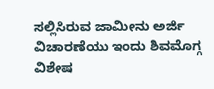ಸಲ್ಲಿಸಿರುವ ಜಾಮೀನು ಅರ್ಜಿ ವಿಚಾರಣೆಯು ಇಂದು ಶಿವಮೊಗ್ಗ ವಿಶೇಷ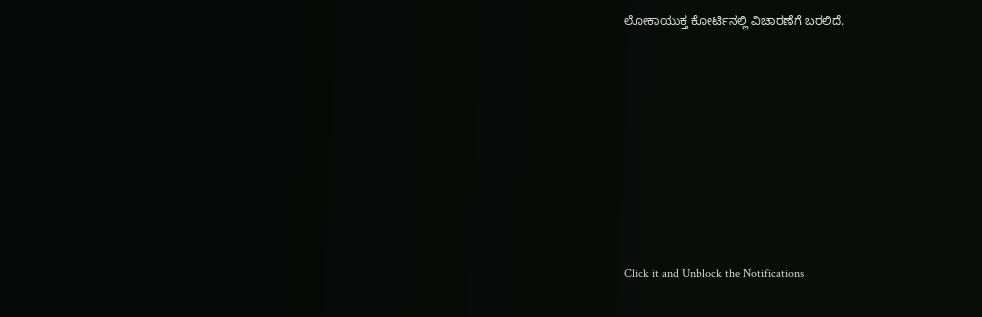ಲೋಕಾಯುಕ್ತ ಕೋರ್ಟಿನಲ್ಲಿ ವಿಚಾರಣೆಗೆ ಬರಲಿದೆ.












Click it and Unblock the Notifications